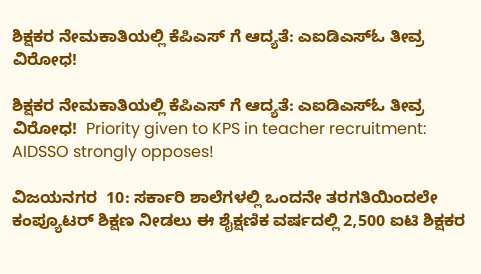ಶಿಕ್ಷಕರ ನೇಮಕಾತಿಯಲ್ಲಿ ಕೆಪಿಎಸ್ ಗೆ ಆದ್ಯತೆ: ಎಐಡಿಎಸ್‌ಓ ತೀವ್ರ ವಿರೋಧ!

ಶಿಕ್ಷಕರ ನೇಮಕಾತಿಯಲ್ಲಿ ಕೆಪಿಎಸ್ ಗೆ ಆದ್ಯತೆ: ಎಐಡಿಎಸ್‌ಓ ತೀವ್ರ ವಿರೋಧ!  Priority given to KPS in teacher recruitment: AIDSSO strongly opposes!

ವಿಜಯನಗರ  10: ಸರ್ಕಾರಿ ಶಾಲೆಗಳಲ್ಲಿ ಒಂದನೇ ತರಗತಿಯಿಂದಲೇ ಕಂಪ್ಯೂಟರ್ ಶಿಕ್ಷಣ ನೀಡಲು ಈ ಶೈಕ್ಷಣಿಕ ವರ್ಷದಲ್ಲಿ 2,500 ಐಟಿ ಶಿಕ್ಷಕರ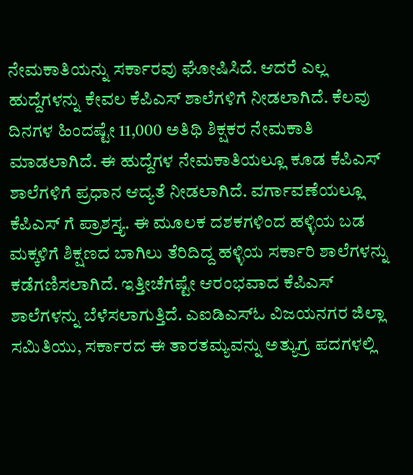ನೇಮಕಾತಿಯನ್ನು ಸರ್ಕಾರವು ಘೋಷಿಸಿದೆ. ಆದರೆ ಎಲ್ಲ ಹುದ್ದೆಗಳನ್ನು ಕೇವಲ ಕೆಪಿಎಸ್ ಶಾಲೆಗಳಿಗೆ ನೀಡಲಾಗಿದೆ. ಕೆಲವು ದಿನಗಳ ಹಿಂದಷ್ಟೇ 11,000 ಅತಿಥಿ ಶಿಕ್ಷಕರ ನೇಮಕಾತಿ ಮಾಡಲಾಗಿದೆ. ಈ ಹುದ್ದೆಗಳ ನೇಮಕಾತಿಯಲ್ಲೂ ಕೂಡ ಕೆಪಿಎಸ್ ಶಾಲೆಗಳಿಗೆ ಪ್ರಧಾನ ಆದ್ಯತೆ ನೀಡಲಾಗಿದೆ. ವರ್ಗಾವಣೆಯಲ್ಲೂ ಕೆಪಿಎಸ್ ಗೆ ಪ್ರಾಶಸ್ತ್ಯ. ಈ ಮೂಲಕ ದಶಕಗಳಿಂದ ಹಳ್ಳಿಯ ಬಡ ಮಕ್ಕಳಿಗೆ ಶಿಕ್ಷಣದ ಬಾಗಿಲು ತೆರಿದಿದ್ದ ಹಳ್ಳಿಯ ಸರ್ಕಾರಿ ಶಾಲೆಗಳನ್ನು ಕಡೆಗಣಿಸಲಾಗಿದೆ. ಇತ್ತೀಚೆಗಷ್ಟೇ ಆರಂಭವಾದ ಕೆಪಿಎಸ್ ಶಾಲೆಗಳನ್ನು ಬೆಳೆಸಲಾಗುತ್ತಿದೆ. ಎಐಡಿಎಸ್‌ಓ ವಿಜಯನಗರ ಜಿಲ್ಲಾ ಸಮಿತಿಯು, ಸರ್ಕಾರದ ಈ ತಾರತಮ್ಯವನ್ನು ಅತ್ಯುಗ್ರ ಪದಗಳಲ್ಲಿ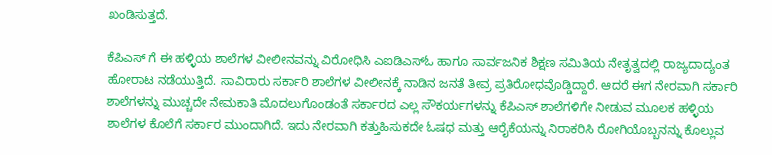ಖಂಡಿಸುತ್ತದೆ.

ಕೆಪಿಎಸ್ ಗೆ ಈ ಹಳ್ಳಿಯ ಶಾಲೆಗಳ ವೀಲೀನವನ್ನು ವಿರೋಧಿಸಿ ಎಐಡಿಎಸ್‌ಓ ಹಾಗೂ ಸಾರ್ವಜನಿಕ ಶಿಕ್ಷಣ ಸಮಿತಿಯ ನೇತೃತ್ವದಲ್ಲಿ ರಾಜ್ಯದಾದ್ಯಂತ ಹೋರಾಟ ನಡೆಯುತ್ತಿದೆ. ಸಾವಿರಾರು ಸರ್ಕಾರಿ ಶಾಲೆಗಳ ವೀಲೀನಕ್ಕೆ ನಾಡಿನ ಜನತೆ ತೀವ್ರ ಪ್ರತಿರೋಧವೊಡ್ಡಿದ್ದಾರೆ. ಆದರೆ ಈಗ ನೇರವಾಗಿ ಸರ್ಕಾರಿ ಶಾಲೆಗಳನ್ನು ಮುಚ್ಚದೇ ನೇಮಕಾತಿ ಮೊದಲುಗೊಂಡಂತೆ ಸರ್ಕಾರದ ಎಲ್ಲ ಸೌಕರ್ಯಗಳನ್ನು ಕೆಪಿಎಸ್ ಶಾಲೆಗಳಿಗೇ ನೀಡುವ ಮೂಲಕ ಹಳ್ಳಿಯ ಶಾಲೆಗಳ ಕೊಲೆಗೆ ಸರ್ಕಾರ ಮುಂದಾಗಿದೆ. ಇದು ನೇರವಾಗಿ ಕತ್ತುಹಿಸುಕದೇ ಓಷಧ ಮತ್ತು ಆರೈಕೆಯನ್ನು ನಿರಾಕರಿಸಿ ರೋಗಿಯೊಬ್ಬನನ್ನು ಕೊಲ್ಲುವ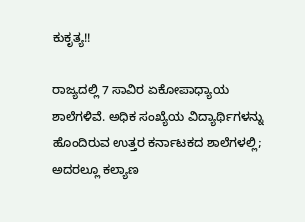ಕುಕೃತ್ಯ!!

ರಾಜ್ಯದಲ್ಲಿ 7 ಸಾವಿರ ಏಕೋಪಾಧ್ಯಾಯ ಶಾಲೆಗಳಿವೆ. ಅಧಿಕ ಸಂಖ್ಯೆಯ ವಿದ್ಯಾರ್ಥಿಗಳನ್ನು ಹೊಂದಿರುವ ಉತ್ತರ ಕರ್ನಾಟಕದ ಶಾಲೆಗಳಲ್ಲಿ; ಅದರಲ್ಲೂ ಕಲ್ಯಾಣ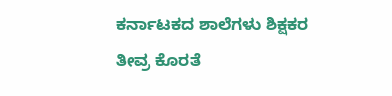ಕರ್ನಾಟಕದ ಶಾಲೆಗಳು ಶಿಕ್ಷಕರ ತೀವ್ರ ಕೊರತೆ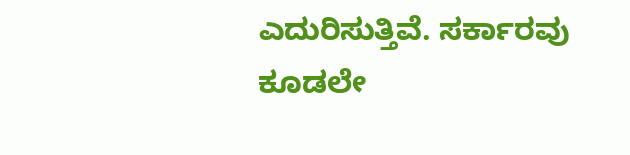ಎದುರಿಸುತ್ತಿವೆ. ಸರ್ಕಾರವು ಕೂಡಲೇ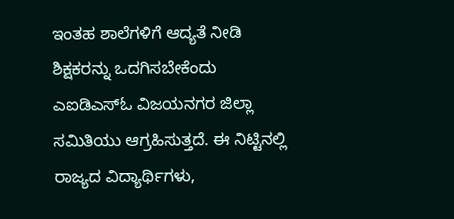ಇಂತಹ ಶಾಲೆಗಳಿಗೆ ಆದ್ಯತೆ ನೀಡಿ ಶಿಕ್ಷಕರನ್ನು ಒದಗಿಸಬೇಕೆಂದು ಎಐಡಿಎಸ್‌ಓ ವಿಜಯನಗರ ಜಿಲ್ಲಾ ಸಮಿತಿಯು ಆಗ್ರಹಿಸುತ್ತದೆ. ಈ ನಿಟ್ಟಿನಲ್ಲಿ ರಾಜ್ಯದ ವಿದ್ಯಾರ್ಥಿಗಳು,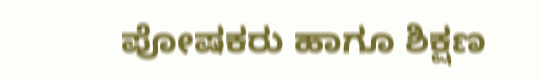ಪೋಷಕರು ಹಾಗೂ ಶಿಕ್ಷಣ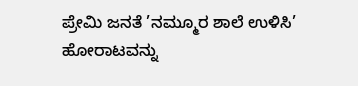ಪ್ರೇಮಿ ಜನತೆ ’ನಮ್ಮೂರ ಶಾಲೆ ಉಳಿಸಿ’ ಹೋರಾಟವನ್ನು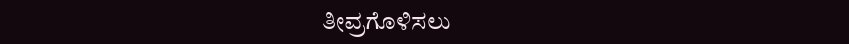ತೀವ್ರಗೊಳಿಸಲು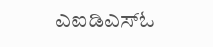ಎಐಡಿಎಸ್‌ಓ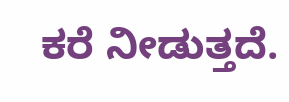ಕರೆ ನೀಡುತ್ತದೆ.